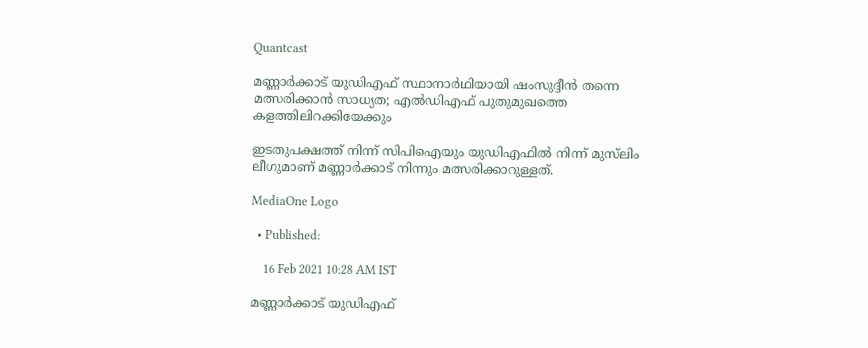Quantcast

മണ്ണാര്‍ക്കാട് യുഡിഎഫ് സ്ഥാനാര്‍ഥിയായി ഷംസുദ്ദീന്‍ തന്നെ മത്സരിക്കാന്‍ സാധ്യത; എല്‍ഡിഎഫ് പുതുമുഖത്തെ കളത്തിലിറക്കിയേക്കും

ഇടതുപക്ഷത്ത് നിന്ന് സിപിഐയും യുഡിഎഫിൽ നിന്ന് മുസ്‍ലിം ലീഗുമാണ് മണ്ണാർക്കാട് നിന്നും മത്സരിക്കാറുള്ളത്.

MediaOne Logo

  • Published:

    16 Feb 2021 10:28 AM IST

മണ്ണാര്‍ക്കാട് യുഡിഎഫ്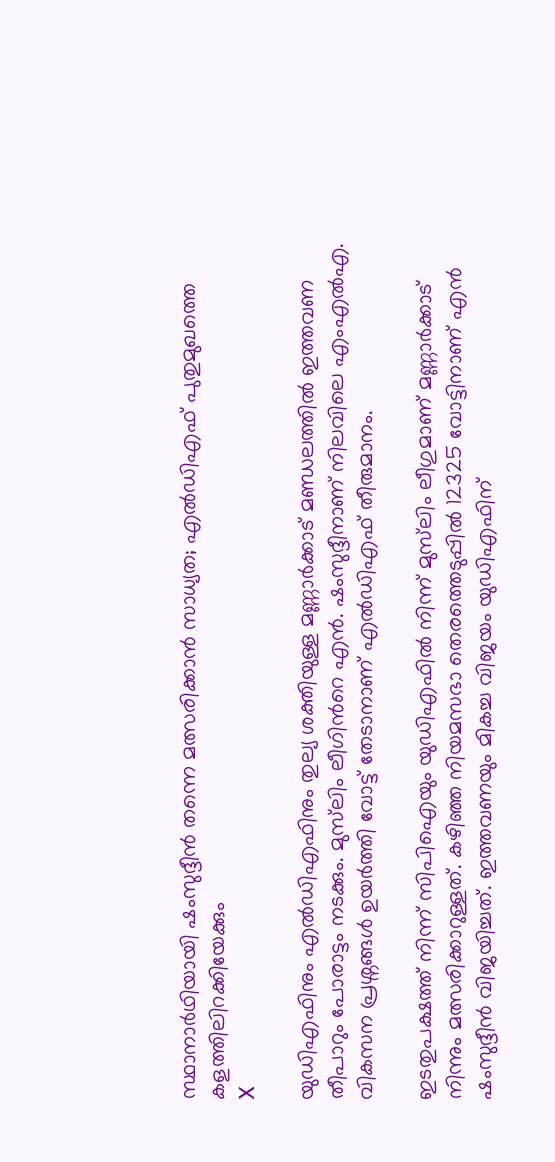സ്ഥാനാര്‍ഥിയായി ഷംസുദ്ദീന്‍ തന്നെ മത്സരിക്കാന്‍ സാധ്യത; എല്‍ഡിഎഫ് പുതുമുഖത്തെ കളത്തിലിറക്കിയേക്കും
X

യുഡിഎഫിനും എൽഡിഎഫിനും തുല്യ ശക്തിയുള്ള മണ്ണാർക്കാട് മണ്ഡലത്തിൽ ഇത്തവണ തീപാറും പോരാട്ടം നടക്കും. മുസ്‌ലിം ലീഗിന്‍റെ എൻ. ഷംസുദ്ദീനാണ് നിലവിലെ എംഎൽഎ. വികസന പ്രശ്നങ്ങൾ ഉയർത്തി വോട്ട് തേടാനാണ് എൽഡിഎഫ് തീരുമാനം.

ഇടതുപക്ഷത്ത് നിന്ന് സിപിഐയും യുഡിഎഫിൽ നിന്ന് മുസ്‍ലിം ലീഗുമാണ് മണ്ണാർക്കാട് നിന്നും മത്സരിക്കാറുള്ളത്. കഴിഞ്ഞ നിയമസഭാ തെരത്തെടുപ്പിൽ 12325 വോട്ടിനാണ് എൻ ഷംസുദ്ദീൻ വിജയിച്ചത്. ഇത്തവണയും മികച്ച വിജയം യുഡിഎഫിന്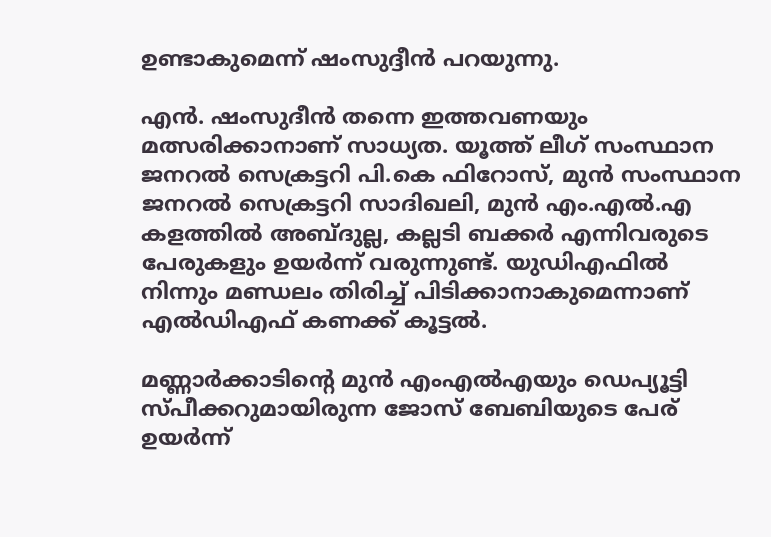ഉണ്ടാകുമെന്ന് ഷംസുദ്ദീൻ പറയുന്നു.

എൻ. ഷംസുദീൻ തന്നെ ഇത്തവണയും മത്സരിക്കാനാണ് സാധ്യത. യൂത്ത് ലീഗ് സംസ്ഥാന ജനറൽ സെക്രട്ടറി പി.കെ ഫിറോസ്, മുൻ സംസ്ഥാന ജനറൽ സെക്രട്ടറി സാദിഖലി, മുൻ എം.എൽ.എ കളത്തിൽ അബ്ദുല്ല, കല്ലടി ബക്കർ എന്നിവരുടെ പേരുകളും ഉയർന്ന് വരുന്നുണ്ട്. യുഡിഎഫിൽ നിന്നും മണ്ഡലം തിരിച്ച് പിടിക്കാനാകുമെന്നാണ് എൽഡിഎഫ് കണക്ക് കൂട്ടൽ.

മണ്ണാർക്കാടിന്റെ മുൻ എംഎൽഎയും ഡെപ്യൂട്ടി സ്പീക്കറുമായിരുന്ന ജോസ് ബേബിയുടെ പേര് ഉയർന്ന്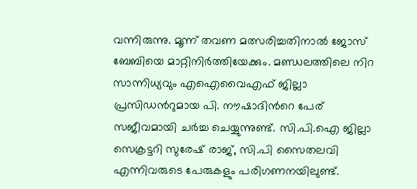വന്നിരുന്നു. മൂന്ന് തവണ മത്സരിച്ചതിനാൽ ജോസ് ബേബിയെ മാറ്റിനിർത്തിയേക്കും. മണ്ഡലത്തിലെ നിറ സാന്നിധ്യവും എഐവൈഎഫ് ജില്ലാ പ്രസിഡന്‍റുമായ പി. നൗഷാദിന്‍റെ പേര് സജീവമായി ചർച്ച ചെയ്യുന്നുണ്ട്. സി.പി.ഐ ജില്ലാ സെക്രട്ടറി സുരേഷ് രാജ്, സി.പി സൈതലവി എന്നിവരുടെ പേരുകളും പരിഗണനയിലുണ്ട്.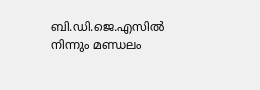ബി.ഡി.ജെ.എസിൽ നിന്നും മണ്ഡലം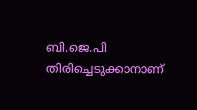ബി.ജെ.പി തിരിച്ചെടുക്കാനാണ്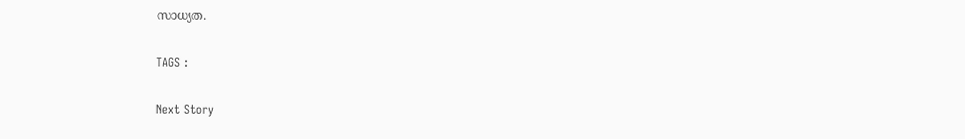സാധ്യത.

TAGS :

Next Story